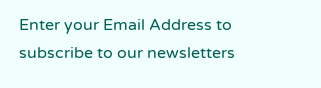Enter your Email Address to subscribe to our newsletters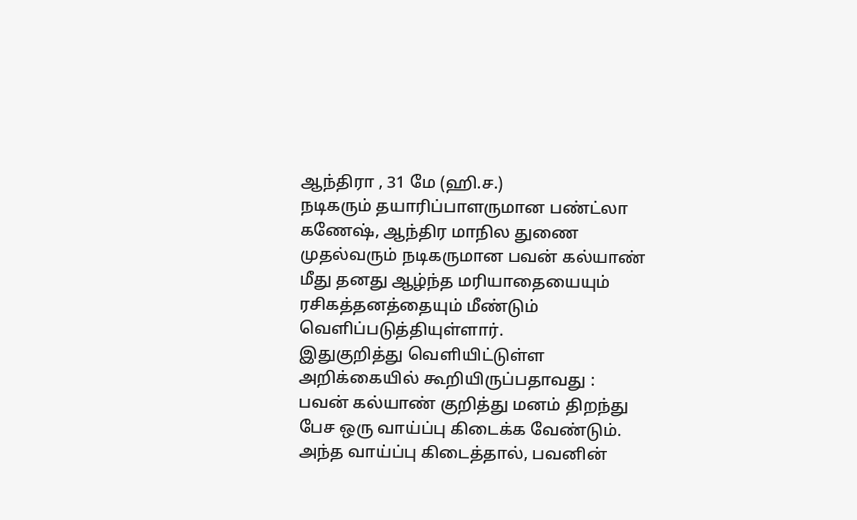ஆந்திரா , 31 மே (ஹி.ச.)
நடிகரும் தயாரிப்பாளருமான பண்ட்லா கணேஷ், ஆந்திர மாநில துணை முதல்வரும் நடிகருமான பவன் கல்யாண் மீது தனது ஆழ்ந்த மரியாதையையும் ரசிகத்தனத்தையும் மீண்டும் வெளிப்படுத்தியுள்ளார்.
இதுகுறித்து வெளியிட்டுள்ள அறிக்கையில் கூறியிருப்பதாவது :
பவன் கல்யாண் குறித்து மனம் திறந்து பேச ஒரு வாய்ப்பு கிடைக்க வேண்டும்.
அந்த வாய்ப்பு கிடைத்தால், பவனின்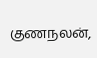குணநலன்,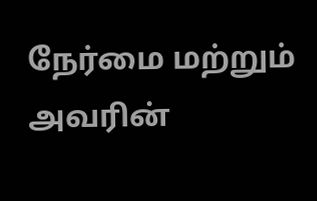நேர்மை மற்றும் அவரின்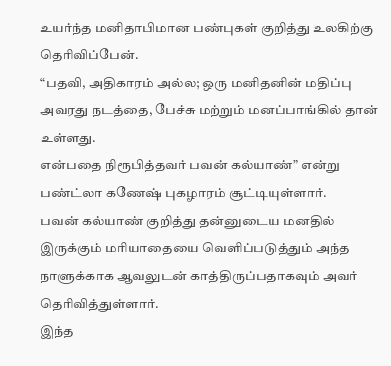உயர்ந்த மனிதாபிமான பண்புகள் குறித்து உலகிற்கு தெரிவிப்பேன்.
“பதவி, அதிகாரம் அல்ல; ஒரு மனிதனின் மதிப்பு அவரது நடத்தை, பேச்சு மற்றும் மனப்பாங்கில் தான் உள்ளது.
என்பதை நிரூபித்தவர் பவன் கல்யாண்” என்று பண்ட்லா கணேஷ் புகழாரம் சூட்டியுள்ளார்.
பவன் கல்யாண் குறித்து தன்னுடைய மனதில் இருக்கும் மரியாதையை வெளிப்படுத்தும் அந்த நாளுக்காக ஆவலுடன் காத்திருப்பதாகவும் அவர் தெரிவித்துள்ளார்.
இந்த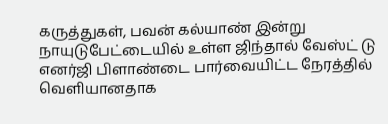கருத்துகள், பவன் கல்யாண் இன்று நாயுடுபேட்டையில் உள்ள ஜிந்தால் வேஸ்ட் டு எனர்ஜி பிளாண்டை பார்வையிட்ட நேரத்தில் வெளியானதாக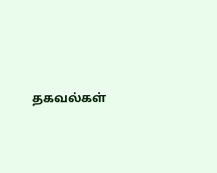தகவல்கள்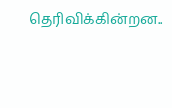தெரிவிக்கின்றன..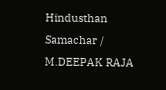Hindusthan Samachar / M.DEEPAK RAJA